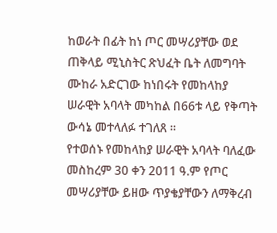ከወራት በፊት ከነ ጦር መሣሪያቸው ወደ ጠቅላይ ሚኒስትር ጽህፈት ቤት ለመግባት ሙከራ አድርገው ከነበሩት የመከላከያ ሠራዊት አባላት መካከል በ66ቱ ላይ የቅጣት ውሳኔ መተላለፉ ተገለጸ ።
የተወሰኑ የመከላከያ ሠራዊት አባላት ባለፈው መስከረም 30 ቀን 2011 ዓ.ም የጦር መሣሪያቸው ይዘው ጥያቄያቸውን ለማቅረብ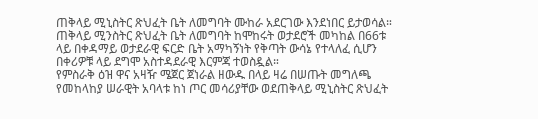ጠቅላይ ሚኒስትር ጽህፈት ቤት ለመግባት ሙከራ አደርገው እንደነበር ይታወሳል።
ጠቅላይ ሚንስትር ጽህፈት ቤት ለመግባት ከሞከሩት ወታደሮች መካከል በ66ቱ ላይ በቀዳማይ ወታደራዊ ፍርድ ቤት አማካኝነት የቅጣት ውሳኔ የተላለፈ ሲሆን በቀሪዎቹ ላይ ደግሞ አስተዳደራዊ እርምጃ ተወስዷል።
የምስራቅ ዕዝ ዋና አዛዥ ሜጀር ጀነራል ዘውዱ በላይ ዛሬ በሠጡት መግለጫ የመከላከያ ሠራዊት አባላቱ ከነ ጦር መሳሪያቸው ወደጠቅላይ ሚኒስትር ጽህፈት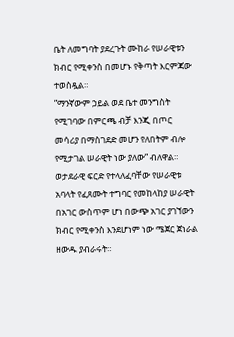ቤት ለመግባት ያደረጉት ሙከራ የሠራዊቱን ክብር የሚቀንስ በመሆኑ የቅጣት እርምጃው ተወስዷል።
”ማንኛውም ኃይል ወደ ቤተ መንግስት የሚገባው በምርጫ ብቻ እንጂ በጦር መሳሪያ በማስገደድ መሆን የለበትም ብሎ የሚታገል ሠራዊት ነው ያለው” ብለዋል።
ወታደራዊ ፍርድ የተላለፈባቸው የሠራዊቱ አባላት የፈጸሙት ተግባር የመከላከያ ሠራዊት በአገር ውስጥም ሆነ በውጭ አገር ያገኘውን ክብር የሚቀንስ እንደሆነም ነው ሜጀር ጀነራል ዘውዱ ያብራሩት።